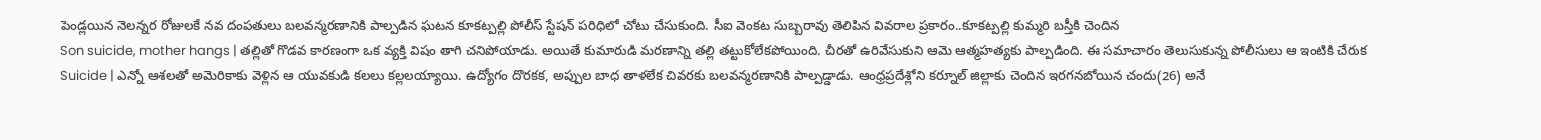పెండ్లయిన నెలన్నర రోజులకే నవ దంపతులు బలవన్మరణానికి పాల్పడిన ఘటన కూకట్పల్లి పోలీస్ స్టేషన్ పరిధిలో చోటు చేసుకుంది. సీఐ వెంకట సుబ్బరావు తెలిపిన వివరాల ప్రకారం..కూకట్పల్లి కుమ్మరి బస్తీకి చెందిన
Son suicide, mother hangs | తల్లితో గొడవ కారణంగా ఒక వ్యక్తి విషం తాగి చనిపోయాడు. అయితే కుమారుడి మరణాన్ని తల్లి తట్టుకోలేకపోయింది. చీరతో ఉరివేసుకుని ఆమె ఆత్మహత్యకు పాల్పడింది. ఈ సమాచారం తెలుసుకున్న పోలీసులు ఆ ఇంటికి చేరుక
Suicide | ఎన్నో ఆశలతో అమెరికాకు వెళ్లిన ఆ యువకుడి కలలు కల్లలయ్యాయి. ఉద్యోగం దొరకక, అప్పుల బాధ తాళలేక చివరకు బలవన్మరణానికి పాల్పడ్డాడు. ఆంధ్రప్రదేశ్లోని కర్నూల్ జిల్లాకు చెందిన ఇరగనబోయిన చందు(26) అనే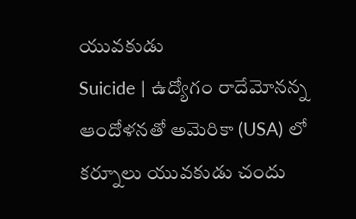యువకుడు
Suicide | ఉద్యోగం రాదేమోనన్న ఆందోళనతో అమెరికా (USA) లో కర్నూలు యువకుడు చందు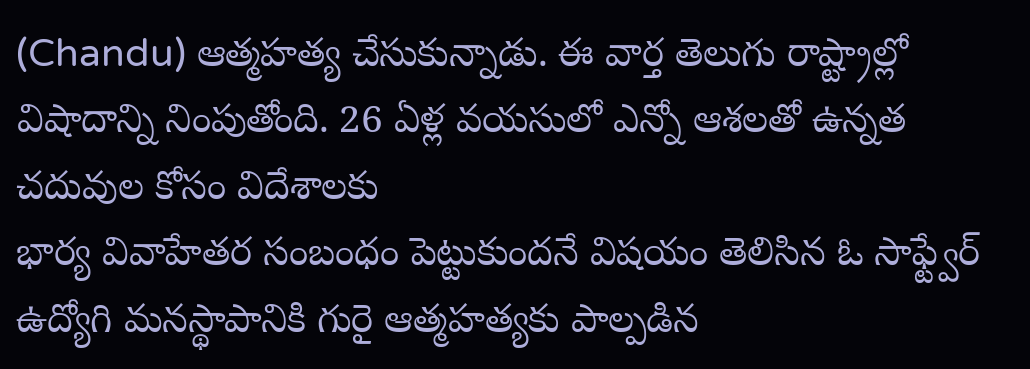(Chandu) ఆత్మహత్య చేసుకున్నాడు. ఈ వార్త తెలుగు రాష్ట్రాల్లో విషాదాన్ని నింపుతోంది. 26 ఏళ్ల వయసులో ఎన్నో ఆశలతో ఉన్నత చదువుల కోసం విదేశాలకు
భార్య వివాహేతర సంబంధం పెట్టుకుందనే విషయం తెలిసిన ఓ సాఫ్ట్వేర్ ఉద్యోగి మనస్థాపానికి గురై ఆత్మహత్యకు పాల్పడిన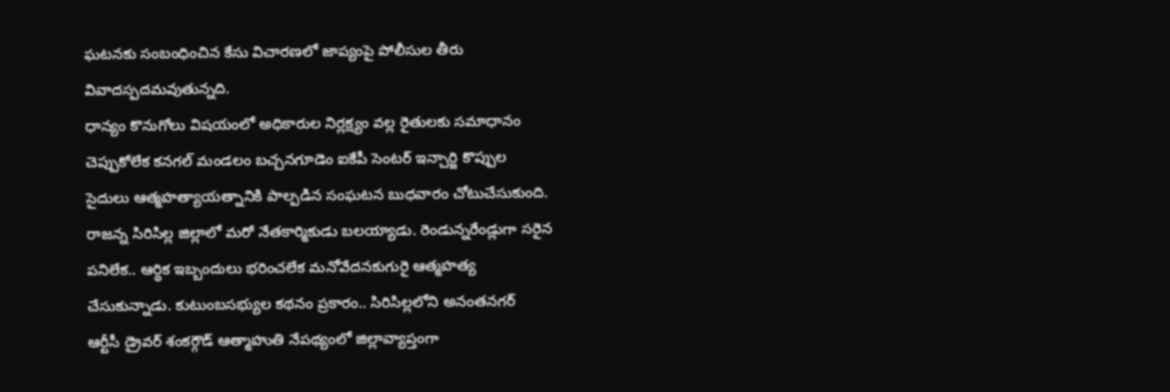ఘటనకు సంబంధించిన కేసు విచారణలో జాప్యంపై పోలీసుల తీరు వివాదస్పదమవుతున్నది.
ధాన్యం కొనుగోలు విషయంలో అధికారుల నిర్లక్ష్యం వల్ల రైతులకు సమాధానం చెప్పుకోలేక కనగల్ మండలం బచ్చనగూడెం ఐకేపీ సెంటర్ ఇన్చార్జి కొప్పుల సైదులు ఆత్మహత్యాయత్నానికి పాల్పడిన సంఘటన బుధవారం చోటుచేసుకుంది.
రాజన్న సిరిసిల్ల జిల్లాలో మరో నేతకార్మికుడు బలయ్యాడు. రెండున్నరేండ్లుగా సరైన పనిలేక.. ఆర్థిక ఇబ్బందులు భరించలేక మనోవేదనకుగురై ఆత్మహత్య చేసుకున్నాడు. కుటుంబసభ్యుల కథనం ప్రకారం.. సిరిసిల్లలోని అనంతనగర్
ఆర్టీసీ డ్రైవర్ శంకర్గౌడ్ ఆత్మాహుతి నేపథ్యంలో జిల్లావ్యాప్తంగా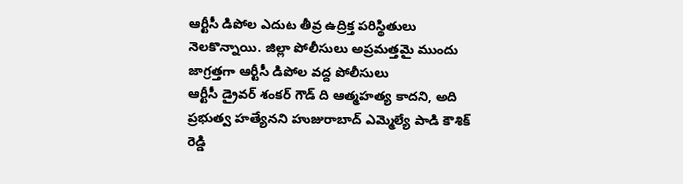ఆర్టీసీ డిపోల ఎదుట తీవ్ర ఉద్రిక్త పరిస్థితులు నెలకొన్నాయి. జిల్లా పోలీసులు అప్రమత్తమై ముందు జాగ్రత్తగా ఆర్టీసీ డిపోల వద్ద పోలీసులు
ఆర్టీసీ డ్రైవర్ శంకర్ గౌడ్ ది ఆత్మహత్య కాదని, అది ప్రభుత్వ హత్యేనని హుజురాబాద్ ఎమ్మెల్యే పాడి కౌశిక్ రెడ్డి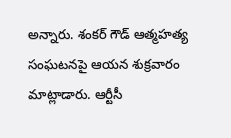అన్నారు. శంకర్ గౌడ్ ఆత్మహత్య సంఘటనపై ఆయన శుక్రవారం మాట్లాడారు. ఆర్టీసీ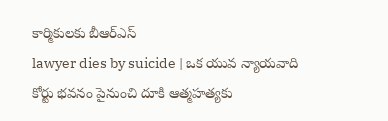కార్మికులకు బీఆర్ఎస్
lawyer dies by suicide | ఒక యువ న్యాయవాది కోర్టు భవనం పైనుంచి దూకి ఆత్మహత్యకు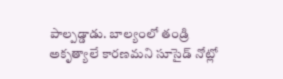పాల్పడ్డాడు. బాల్యంలో తండ్రి అకృత్యాలే కారణమని సూసైడ్ నోట్లో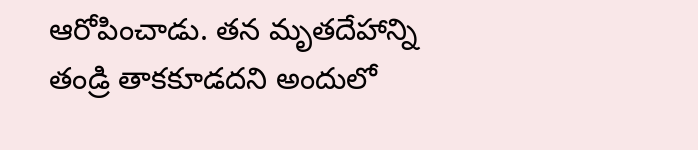ఆరోపించాడు. తన మృతదేహాన్ని తండ్రి తాకకూడదని అందులో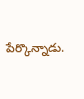పేర్కొన్నాడు.